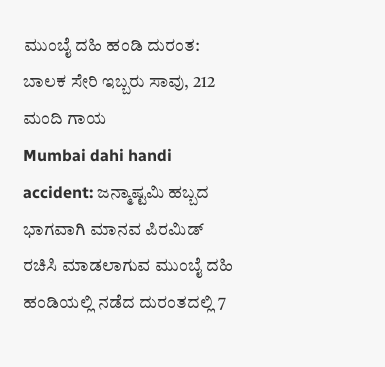ಮುಂಬೈ ದಹಿ ಹಂಡಿ ದುರಂತ: ಬಾಲಕ ಸೇರಿ ಇಬ್ಬರು ಸಾವು, 212 ಮಂದಿ ಗಾಯ
Mumbai dahi handi accident: ಜನ್ಮಾಷ್ಟಮಿ ಹಬ್ಬದ ಭಾಗವಾಗಿ ಮಾನವ ಪಿರಮಿಡ್ ರಚಿಸಿ ಮಾಡಲಾಗುವ ಮುಂಬೈ ದಹಿ ಹಂಡಿಯಲ್ಲಿ ನಡೆದ ದುರಂತದಲ್ಲಿ 7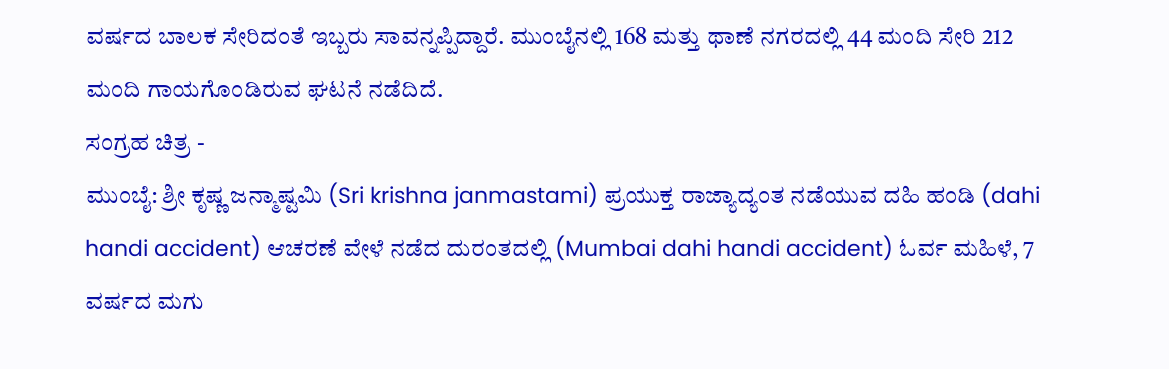ವರ್ಷದ ಬಾಲಕ ಸೇರಿದಂತೆ ಇಬ್ಬರು ಸಾವನ್ನಪ್ಪಿದ್ದಾರೆ. ಮುಂಬೈನಲ್ಲಿ 168 ಮತ್ತು ಥಾಣೆ ನಗರದಲ್ಲಿ 44 ಮಂದಿ ಸೇರಿ 212 ಮಂದಿ ಗಾಯಗೊಂಡಿರುವ ಘಟನೆ ನಡೆದಿದೆ.
ಸಂಗ್ರಹ ಚಿತ್ರ -
ಮುಂಬೈ: ಶ್ರೀ ಕೃಷ್ಣ ಜನ್ಮಾಷ್ಟಮಿ (Sri krishna janmastami) ಪ್ರಯುಕ್ತ ರಾಜ್ಯಾದ್ಯಂತ ನಡೆಯುವ ದಹಿ ಹಂಡಿ (dahi handi accident) ಆಚರಣೆ ವೇಳೆ ನಡೆದ ದುರಂತದಲ್ಲಿ (Mumbai dahi handi accident) ಓರ್ವ ಮಹಿಳೆ, 7 ವರ್ಷದ ಮಗು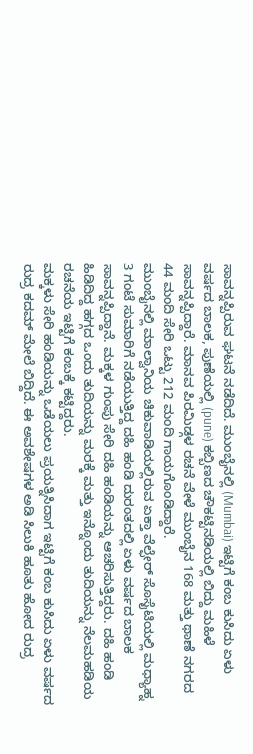ಸಾವನ್ನಪ್ಪಿರುವ ಘಟನೆ ನಡೆದಿದೆ. ಮುಂಬೈನಲ್ಲಿ (Mumbai) ಇಟ್ಟಿಗೆ ಕಂಬ ಕುಸಿದು ಏಳು ವರ್ಷದ ಬಾಲಕ, ಪುಣೆಯಲ್ಲಿ (pune) ಕಬ್ಬಿಣದ ಚೌಕಟ್ಟಿನಡಿಯಲ್ಲಿ ಬಿದ್ದು ಮಹಿಳೆ ಸಾವನ್ನಪ್ಪಿದ್ದಾರೆ. ಮಾನವ ಪಿರಮಿಡ್ಗಳ ರಚನೆ ವೇಳೆ ಮುಂಬೈನ 168 ಮತ್ತು ಥಾಣೆ ನಗರದ 44 ಮಂದಿ ಸೇರಿ ಒಟ್ಟು 212 ಮಂದಿ ಗಾಯಗೊಂಡಿದ್ದಾರೆ.
ಮುಂಬೈನಲ್ಲಿ ಮಾಲ್ವಾನಿಯ ಚಿಕುವಾಡಿಯಲ್ಲಿರುವ ಏಕ್ತಾ ವೆಲ್ಫೇರ್ ಸೊಸೈಟಿಯಲ್ಲಿ ಮಧ್ಯಾಹ್ನ 3 ಗಂಟೆ ಸುಮಾರಿಗೆ ನಡೆಯುತ್ತಿದ್ದ ದಹಿ ಹಂಡಿ ದುರಂತದಲ್ಲಿ ಏಳು ವರ್ಷದ ಬಾಲಕ ಸಾವನ್ನಪ್ಪಿದ್ದಾನೆ. ಮಕ್ಕಳ ಗುಂಪು ಸೇರಿ ದಹಿ ಹಂಡಿಯನ್ನು ಆಚರಿಸುತ್ತಿದ್ದರು. ದಹಿ ಹಂಡಿ ಹಿಡಿದಿದ್ದ ಹಗ್ಗದ ಒಂದು ತುದಿಯನ್ನು ಮರಕ್ಕೆ ಮತ್ತು ಇನ್ನೊಂದು ತುದಿಯನ್ನು ನೆಲಮಹಡಿಯ ರಚನೆಯ ಇಟ್ಟಿಗೆ ಕಂಬಕ್ಕೆ ಕಟ್ಟಿದ್ದರು.
ಮಕ್ಕಳು ಸೇರಿ ಹಂಡಿಯನ್ನು ಒಡೆಯಲು ಪ್ರಯತ್ನಿಸಿದಾಗ ಇಟ್ಟಿಗೆ ಕಂಬ ಕುಸಿದು ಏಳು ವರ್ಷದ ರುದ್ರ ಕದಮ್ ಮೇಲೆ ಬಿದ್ದಿದೆ. ಈ ಅವಶೇಷಗಳ ಅಡಿ ಸಿಲುಕಿ ಹೂತು ಹೋದ ರುದ್ರ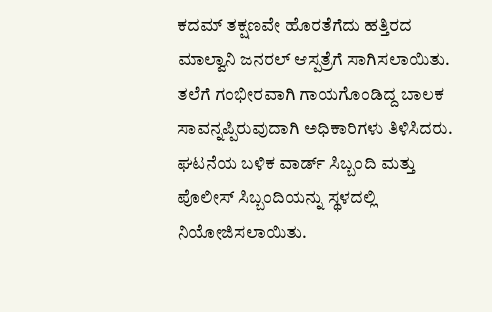ಕದಮ್ ತಕ್ಷಣವೇ ಹೊರತೆಗೆದು ಹತ್ತಿರದ ಮಾಲ್ವಾನಿ ಜನರಲ್ ಆಸ್ಪತ್ರೆಗೆ ಸಾಗಿಸಲಾಯಿತು. ತಲೆಗೆ ಗಂಭೀರವಾಗಿ ಗಾಯಗೊಂಡಿದ್ದ ಬಾಲಕ ಸಾವನ್ನಪ್ಪಿರುವುದಾಗಿ ಅಧಿಕಾರಿಗಳು ತಿಳಿಸಿದರು. ಘಟನೆಯ ಬಳಿಕ ವಾರ್ಡ್ ಸಿಬ್ಬಂದಿ ಮತ್ತು ಪೊಲೀಸ್ ಸಿಬ್ಬಂದಿಯನ್ನು ಸ್ಥಳದಲ್ಲಿ ನಿಯೋಜಿಸಲಾಯಿತು.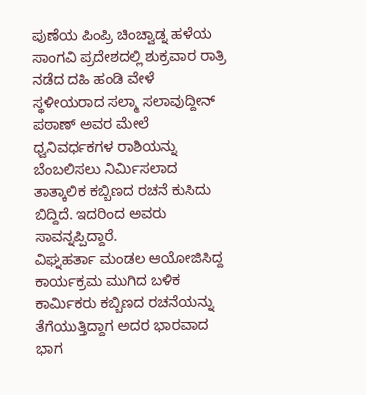ಪುಣೆಯ ಪಿಂಪ್ರಿ ಚಿಂಚ್ವಾಡ್ನ ಹಳೆಯ ಸಾಂಗವಿ ಪ್ರದೇಶದಲ್ಲಿ ಶುಕ್ರವಾರ ರಾತ್ರಿ ನಡೆದ ದಹಿ ಹಂಡಿ ವೇಳೆ ಸ್ಥಳೀಯರಾದ ಸಲ್ಮಾ ಸಲಾವುದ್ದೀನ್ ಪಠಾಣ್ ಅವರ ಮೇಲೆ ಧ್ವನಿವರ್ಧಕಗಳ ರಾಶಿಯನ್ನು ಬೆಂಬಲಿಸಲು ನಿರ್ಮಿಸಲಾದ ತಾತ್ಕಾಲಿಕ ಕಬ್ಬಿಣದ ರಚನೆ ಕುಸಿದು ಬಿದ್ದಿದೆ. ಇದರಿಂದ ಅವರು ಸಾವನ್ನಪ್ಪಿದ್ದಾರೆ.
ವಿಘ್ನಹರ್ತಾ ಮಂಡಲ ಆಯೋಜಿಸಿದ್ದ ಕಾರ್ಯಕ್ರಮ ಮುಗಿದ ಬಳಿಕ ಕಾರ್ಮಿಕರು ಕಬ್ಬಿಣದ ರಚನೆಯನ್ನು ತೆಗೆಯುತ್ತಿದ್ದಾಗ ಅದರ ಭಾರವಾದ ಭಾಗ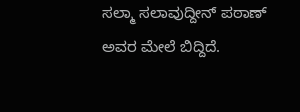ಸಲ್ಮಾ ಸಲಾವುದ್ದೀನ್ ಪಠಾಣ್ ಅವರ ಮೇಲೆ ಬಿದ್ದಿದೆ.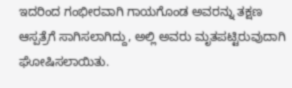ಇದರಿಂದ ಗಂಭೀರವಾಗಿ ಗಾಯಗೊಂಡ ಅವರನ್ನು ತಕ್ಷಣ ಆಸ್ಪತ್ರೆಗೆ ಸಾಗಿಸಲಾಗಿದ್ದು, ಅಲ್ಲಿ ಅವರು ಮೃತಪಟ್ಟಿರುವುದಾಗಿ ಘೋಷಿಸಲಾಯಿತು.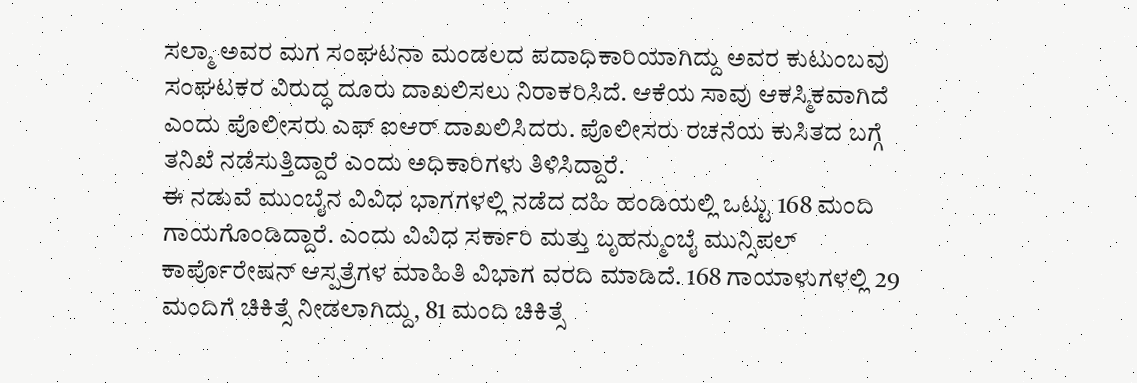ಸಲ್ಮಾ ಅವರ ಮಗ ಸಂಘಟನಾ ಮಂಡಲದ ಪದಾಧಿಕಾರಿಯಾಗಿದ್ದು ಅವರ ಕುಟುಂಬವು ಸಂಘಟಕರ ವಿರುದ್ಧ ದೂರು ದಾಖಲಿಸಲು ನಿರಾಕರಿಸಿದೆ. ಆಕೆಯ ಸಾವು ಆಕಸ್ಮಿಕವಾಗಿದೆ ಎಂದು ಪೊಲೀಸರು ಎಫ್ ಐಆರ್ ದಾಖಲಿಸಿದರು. ಪೊಲೀಸರು ರಚನೆಯ ಕುಸಿತದ ಬಗ್ಗೆ ತನಿಖೆ ನಡೆಸುತ್ತಿದ್ದಾರೆ ಎಂದು ಅಧಿಕಾರಿಗಳು ತಿಳಿಸಿದ್ದಾರೆ.
ಈ ನಡುವೆ ಮುಂಬೈನ ವಿವಿಧ ಭಾಗಗಳಲ್ಲಿ ನಡೆದ ದಹಿ ಹಂಡಿಯಲ್ಲಿ ಒಟ್ಟು 168 ಮಂದಿ ಗಾಯಗೊಂಡಿದ್ದಾರೆ. ಎಂದು ವಿವಿಧ ಸರ್ಕಾರಿ ಮತ್ತು ಬೃಹನ್ಮುಂಬೈ ಮುನ್ಸಿಪಲ್ ಕಾರ್ಪೊರೇಷನ್ ಆಸ್ಪತ್ರೆಗಳ ಮಾಹಿತಿ ವಿಭಾಗ ವರದಿ ಮಾಡಿದೆ. 168 ಗಾಯಾಳುಗಳಲ್ಲಿ 29 ಮಂದಿಗೆ ಚಿಕಿತ್ಸೆ ನೀಡಲಾಗಿದ್ದು, 81 ಮಂದಿ ಚಿಕಿತ್ಸೆ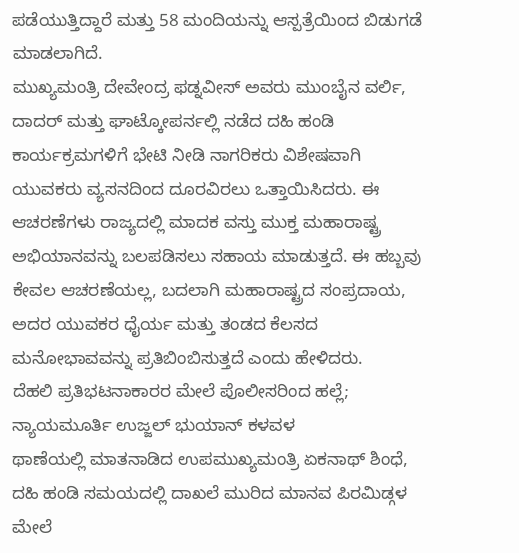ಪಡೆಯುತ್ತಿದ್ದಾರೆ ಮತ್ತು 58 ಮಂದಿಯನ್ನು ಆಸ್ಪತ್ರೆಯಿಂದ ಬಿಡುಗಡೆ ಮಾಡಲಾಗಿದೆ.
ಮುಖ್ಯಮಂತ್ರಿ ದೇವೇಂದ್ರ ಫಡ್ನವೀಸ್ ಅವರು ಮುಂಬೈನ ವರ್ಲಿ, ದಾದರ್ ಮತ್ತು ಘಾಟ್ಕೋಪರ್ನಲ್ಲಿ ನಡೆದ ದಹಿ ಹಂಡಿ ಕಾರ್ಯಕ್ರಮಗಳಿಗೆ ಭೇಟಿ ನೀಡಿ ನಾಗರಿಕರು ವಿಶೇಷವಾಗಿ ಯುವಕರು ವ್ಯಸನದಿಂದ ದೂರವಿರಲು ಒತ್ತಾಯಿಸಿದರು. ಈ ಆಚರಣೆಗಳು ರಾಜ್ಯದಲ್ಲಿ ಮಾದಕ ವಸ್ತು ಮುಕ್ತ ಮಹಾರಾಷ್ಟ್ರ ಅಭಿಯಾನವನ್ನು ಬಲಪಡಿಸಲು ಸಹಾಯ ಮಾಡುತ್ತದೆ. ಈ ಹಬ್ಬವು ಕೇವಲ ಆಚರಣೆಯಲ್ಲ, ಬದಲಾಗಿ ಮಹಾರಾಷ್ಟ್ರದ ಸಂಪ್ರದಾಯ, ಅದರ ಯುವಕರ ಧೈರ್ಯ ಮತ್ತು ತಂಡದ ಕೆಲಸದ ಮನೋಭಾವವನ್ನು ಪ್ರತಿಬಿಂಬಿಸುತ್ತದೆ ಎಂದು ಹೇಳಿದರು.
ದೆಹಲಿ ಪ್ರತಿಭಟನಾಕಾರರ ಮೇಲೆ ಪೊಲೀಸರಿಂದ ಹಲ್ಲೆ; ನ್ಯಾಯಮೂರ್ತಿ ಉಜ್ಜಲ್ ಭುಯಾನ್ ಕಳವಳ
ಥಾಣೆಯಲ್ಲಿ ಮಾತನಾಡಿದ ಉಪಮುಖ್ಯಮಂತ್ರಿ ಏಕನಾಥ್ ಶಿಂಧೆ, ದಹಿ ಹಂಡಿ ಸಮಯದಲ್ಲಿ ದಾಖಲೆ ಮುರಿದ ಮಾನವ ಪಿರಮಿಡ್ಗಳ ಮೇಲೆ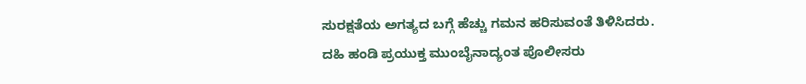ಸುರಕ್ಷತೆಯ ಅಗತ್ಯದ ಬಗ್ಗೆ ಹೆಚ್ಚು ಗಮನ ಹರಿಸುವಂತೆ ತಿಳಿಸಿದರು.
ದಹಿ ಹಂಡಿ ಪ್ರಯುಕ್ತ ಮುಂಬೈನಾದ್ಯಂತ ಪೊಲೀಸರು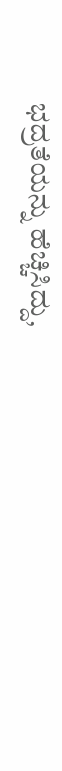ಭದ್ರತೆಯನ್ನು ಹೆಚ್ಚಿಸಿದ್ದು,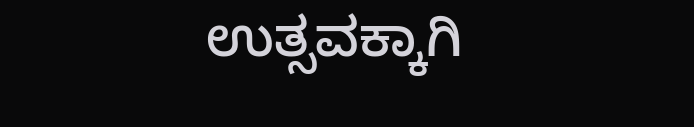ಉತ್ಸವಕ್ಕಾಗಿ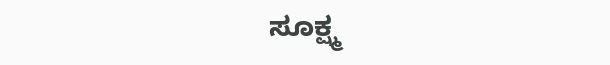ಸೂಕ್ಷ್ಮ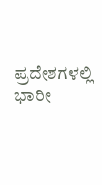ಪ್ರದೇಶಗಳಲ್ಲಿ ಭಾರೀ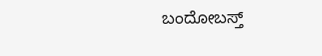ಬಂದೋಬಸ್ತ್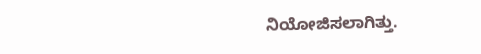ನಿಯೋಜಿಸಲಾಗಿತ್ತು.